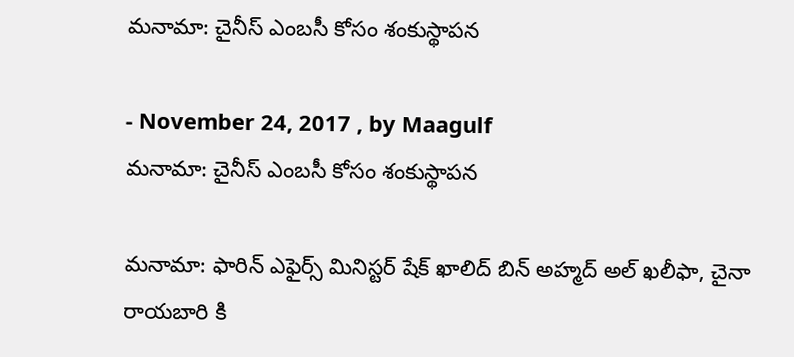మనామా: చైనీస్‌ ఎంబసీ కోసం శంకుస్థాపన

- November 24, 2017 , by Maagulf
మనామా: చైనీస్‌ ఎంబసీ కోసం శంకుస్థాపన

మనామా: ఫారిన్‌ ఎఫైర్స్‌ మినిస్టర్‌ షేక్‌ ఖాలిద్‌ బిన్‌ అహ్మద్‌ అల్‌ ఖలీఫా, చైనా రాయబారి కి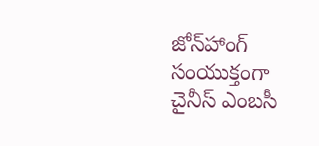జోన్‌హాంగ్‌ సంయుక్తంగా చైనీస్‌ ఎంబసీ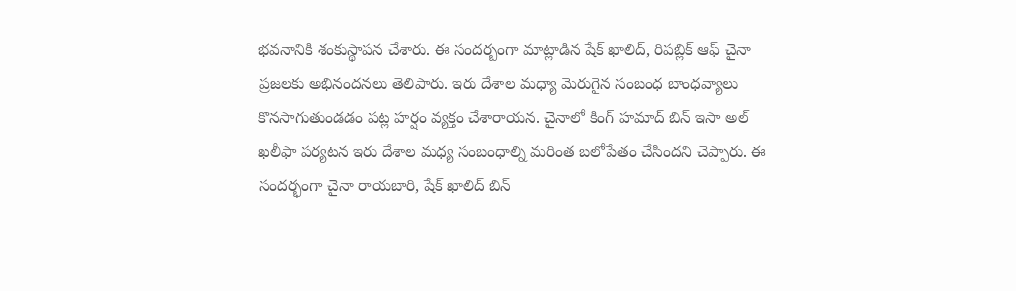భవనానికి శంకుస్థాపన చేశారు. ఈ సందర్బంగా మాట్లాడిన షేక్‌ ఖాలిద్‌, రిపబ్లిక్‌ ఆఫ్‌ చైనా ప్రజలకు అభినందనలు తెలిపారు. ఇరు దేశాల మధ్యా మెరుగైన సంబంధ బాంధవ్యాలు కొనసాగుతుండడం పట్ల హర్షం వ్యక్తం చేశారాయన. చైనాలో కింగ్‌ హమాద్‌ బిన్‌ ఇసా అల్‌ ఖలీఫా పర్యటన ఇరు దేశాల మధ్య సంబంధాల్ని మరింత బలోపేతం చేసిందని చెప్పారు. ఈ సందర్భంగా చైనా రాయబారి, షేక్‌ ఖాలిద్‌ బిన్‌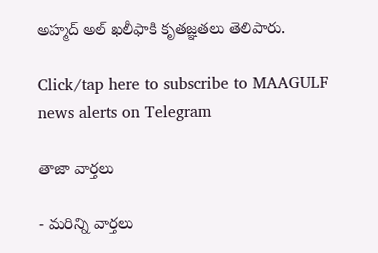అహ్మద్‌ అల్‌ ఖలీఫాకి కృతజ్ఞతలు తెలిపారు.

Click/tap here to subscribe to MAAGULF news alerts on Telegram

తాజా వార్తలు

- మరిన్ని వార్తలు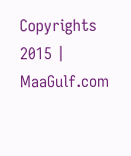Copyrights 2015 | MaaGulf.com